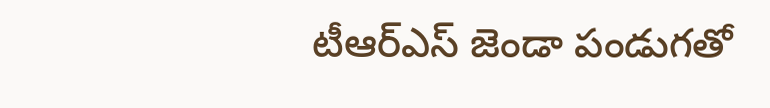టీఆర్ఎస్ జెండా పండుగతో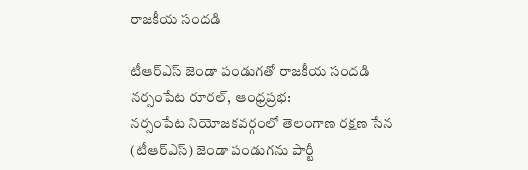రాజకీయ సందడి

టీఆర్ఎస్ జెండా పండుగతో రాజకీయ సందడి
నర్సంపేట రూరల్, ఆంధ్రప్రభ:
నర్సంపేట నియోజకవర్గంలో తెలంగాణ రక్షణ సేన (టీఆర్ఎస్) జెండా పండుగను పార్టీ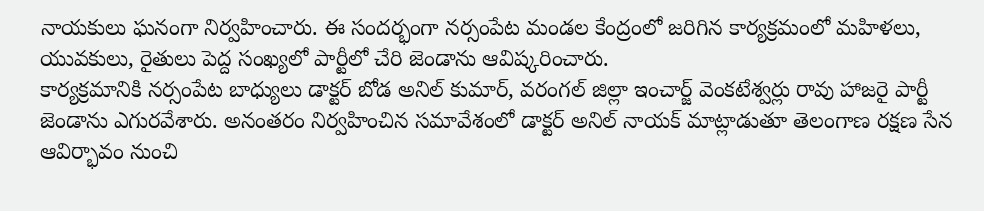నాయకులు ఘనంగా నిర్వహించారు. ఈ సందర్భంగా నర్సంపేట మండల కేంద్రంలో జరిగిన కార్యక్రమంలో మహిళలు, యువకులు, రైతులు పెద్ద సంఖ్యలో పార్టీలో చేరి జెండాను ఆవిష్కరించారు.
కార్యక్రమానికి నర్సంపేట బాధ్యులు డాక్టర్ బోడ అనిల్ కుమార్, వరంగల్ జిల్లా ఇంచార్జ్ వెంకటేశ్వర్లు రావు హాజరై పార్టీ జెండాను ఎగురవేశారు. అనంతరం నిర్వహించిన సమావేశంలో డాక్టర్ అనిల్ నాయక్ మాట్లాడుతూ తెలంగాణ రక్షణ సేన ఆవిర్భావం నుంచి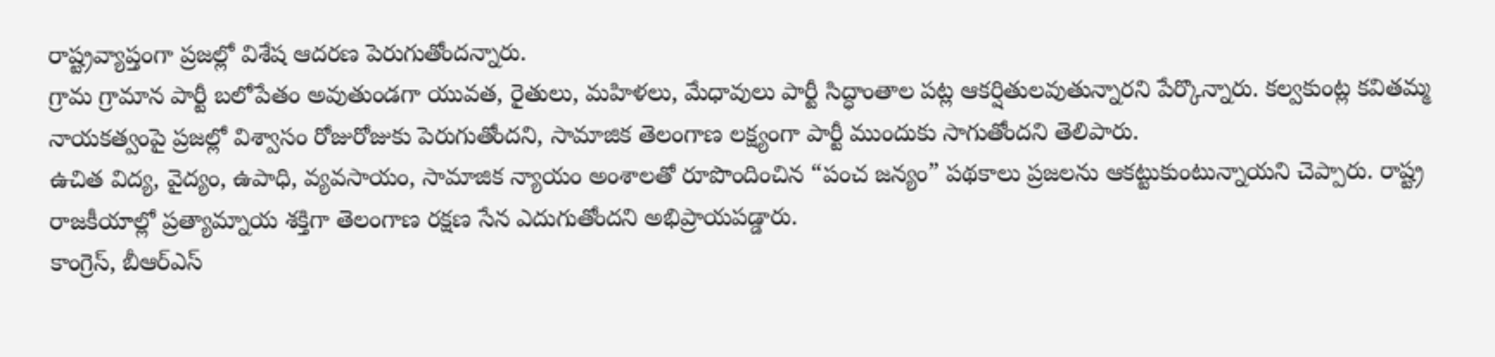రాష్ట్రవ్యాప్తంగా ప్రజల్లో విశేష ఆదరణ పెరుగుతోందన్నారు.
గ్రామ గ్రామాన పార్టీ బలోపేతం అవుతుండగా యువత, రైతులు, మహిళలు, మేధావులు పార్టీ సిద్ధాంతాల పట్ల ఆకర్షితులవుతున్నారని పేర్కొన్నారు. కల్వకుంట్ల కవితమ్మ నాయకత్వంపై ప్రజల్లో విశ్వాసం రోజురోజుకు పెరుగుతోందని, సామాజిక తెలంగాణ లక్ష్యంగా పార్టీ ముందుకు సాగుతోందని తెలిపారు.
ఉచిత విద్య, వైద్యం, ఉపాధి, వ్యవసాయం, సామాజిక న్యాయం అంశాలతో రూపొందించిన “పంచ జన్యం” పథకాలు ప్రజలను ఆకట్టుకుంటున్నాయని చెప్పారు. రాష్ట్ర రాజకీయాల్లో ప్రత్యామ్నాయ శక్తిగా తెలంగాణ రక్షణ సేన ఎదుగుతోందని అభిప్రాయపడ్డారు.
కాంగ్రెస్, బీఆర్ఎస్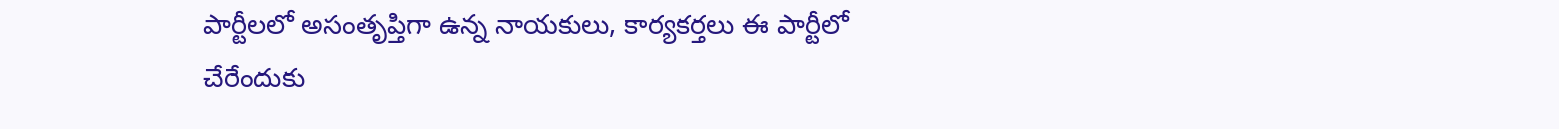పార్టీలలో అసంతృప్తిగా ఉన్న నాయకులు, కార్యకర్తలు ఈ పార్టీలో చేరేందుకు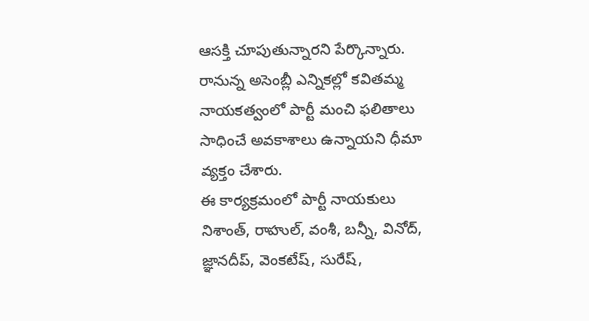ఆసక్తి చూపుతున్నారని పేర్కొన్నారు. రానున్న అసెంబ్లీ ఎన్నికల్లో కవితమ్మ నాయకత్వంలో పార్టీ మంచి ఫలితాలు సాధించే అవకాశాలు ఉన్నాయని ధీమా వ్యక్తం చేశారు.
ఈ కార్యక్రమంలో పార్టీ నాయకులు నిశాంత్, రాహుల్, వంశీ, బన్నీ, వినోద్, జ్ఞానదీప్, వెంకటేష్, సురేష్,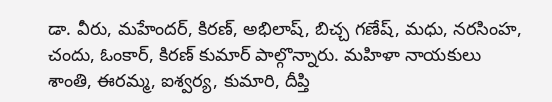డా. వీరు, మహేందర్, కిరణ్, అభిలాష్, బిచ్చ గణేష్, మధు, నరసింహ, చందు, ఓంకార్, కిరణ్ కుమార్ పాల్గొన్నారు. మహిళా నాయకులు శాంతి, ఈరమ్మ, ఐశ్వర్య, కుమారి, దీప్తి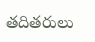తదితరులు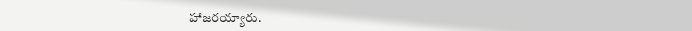హాజరయ్యారు.